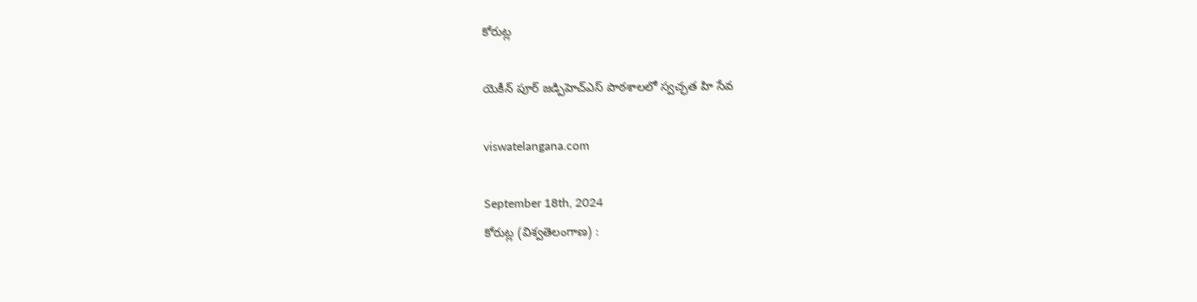కోరుట్ల

యెకీన్ పూర్ జడ్పిహెచ్ఎస్ పాఠశాలలో స్వచ్ఛత హి సేవ

viswatelangana.com

September 18th, 2024
కోరుట్ల (విశ్వతెలంగాణ) :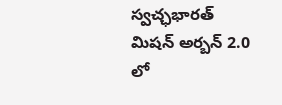స్వచ్ఛభారత్ మిషన్ అర్బన్ 2.0 లో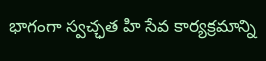భాగంగా స్వచ్ఛత హి సేవ కార్యక్రమాన్ని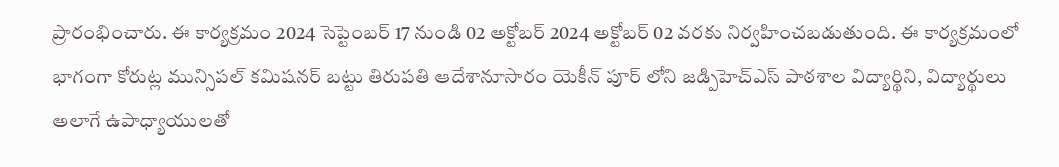ప్రారంభించారు. ఈ కార్యక్రమం 2024 సెప్టెంబర్ 17 నుండి 02 అక్టోబర్ 2024 అక్టోబర్ 02 వరకు నిర్వహించబడుతుంది. ఈ కార్యక్రమంలో భాగంగా కోరుట్ల మున్సిపల్ కమిషనర్ బట్టు తిరుపతి ఆదేశానూసారం యెకీన్ పూర్ లోని జడ్పిహెచ్ఎస్ పాఠశాల విద్యార్థిని, విద్యార్థులు అలాగే ఉపాధ్యాయులతో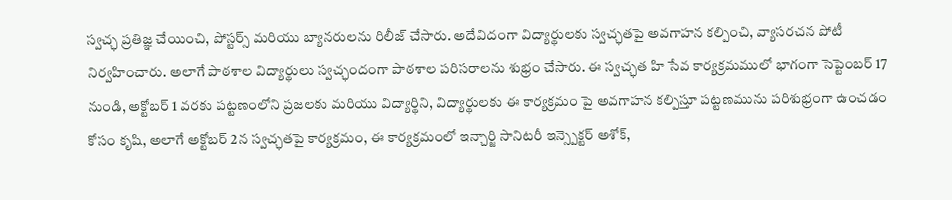స్వచ్ఛ ప్రతిజ్ఞ చేయించి, పోస్టర్స్ మరియు బ్యానరులను రిలీజ్ చేసారు. అదేవిదంగా విద్యార్థులకు స్వచ్ఛతపై అవగాహన కల్పించి, వ్యాసరచన పోటీ నిర్వహించారు. అలాగే పాఠశాల విద్యార్థులు స్వచ్ఛందంగా పాఠశాల పరిసరాలను శుభ్రం చేసారు. ఈ స్వచ్ఛత హి సేవ కార్యక్రమములో భాగంగా సెప్టెంబర్ 17 నుండి, అక్టోబర్ 1 వరకు పట్టణంలోని ప్రజలకు మరియు విద్యార్థిని, విద్యార్థులకు ఈ కార్యక్రమం పై అవగాహన కల్పిస్తూ పట్టణమును పరిశుభ్రంగా ఉంచడం కోసం కృషి, అలాగే అక్టోబర్ 2న స్వచ్ఛతపై కార్యక్రమం, ఈ కార్యక్రమంలో ఇన్చార్జి సానిటరీ ఇన్స్పెక్టర్ అశోక్,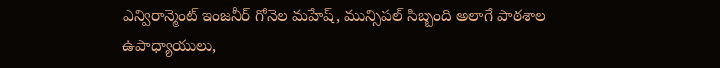ఎన్విరాన్మెంట్ ఇంజనీర్ గోనెల మహేష్, మున్సిపల్ సిబ్బంది అలాగే పాఠశాల ఉపాధ్యాయులు,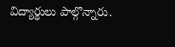విద్యార్థులు పాల్గొన్నారు.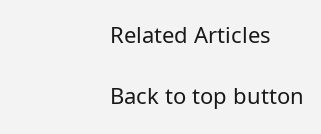Related Articles

Back to top button